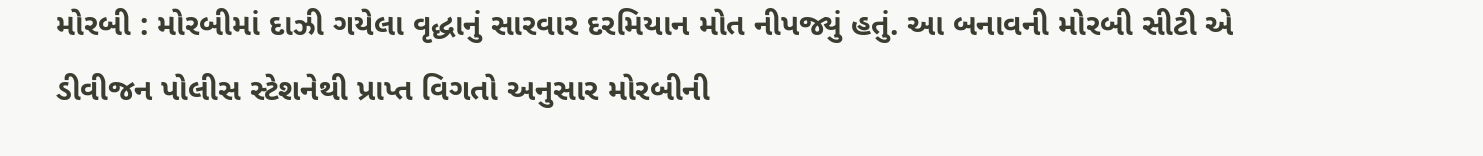મોરબી : મોરબીમાં દાઝી ગયેલા વૃદ્ધાનું સારવાર દરમિયાન મોત નીપજ્યું હતું. આ બનાવની મોરબી સીટી એ ડીવીજન પોલીસ સ્ટેશનેથી પ્રાપ્ત વિગતો અનુસાર મોરબીની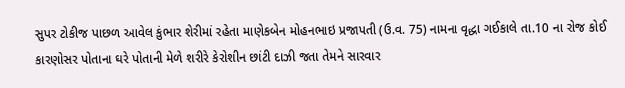સુપર ટોકીજ પાછળ આવેલ કુંભાર શેરીમાં રહેતા માણેકબેન મોહનભાઇ પ્રજાપતી (ઉ.વ. 75) નામના વૃદ્ધા ગઈકાલે તા.10 ના રોજ કોઈ કારણોસર પોતાના ઘરે પોતાની મેળે શરીરે કેરોશીન છાંટી દાઝી જતા તેમને સારવાર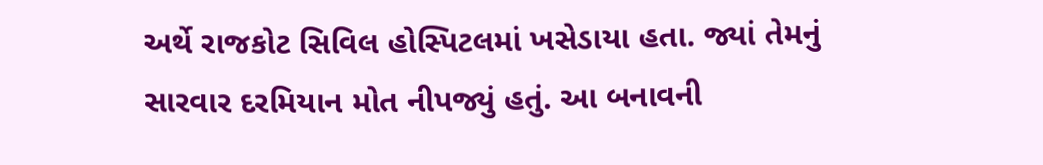અર્થે રાજકોટ સિવિલ હોસ્પિટલમાં ખસેડાયા હતા. જ્યાં તેમનું સારવાર દરમિયાન મોત નીપજ્યું હતું. આ બનાવની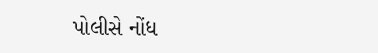પોલીસે નોંધ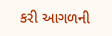કરી આગળની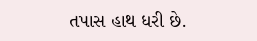તપાસ હાથ ધરી છે.